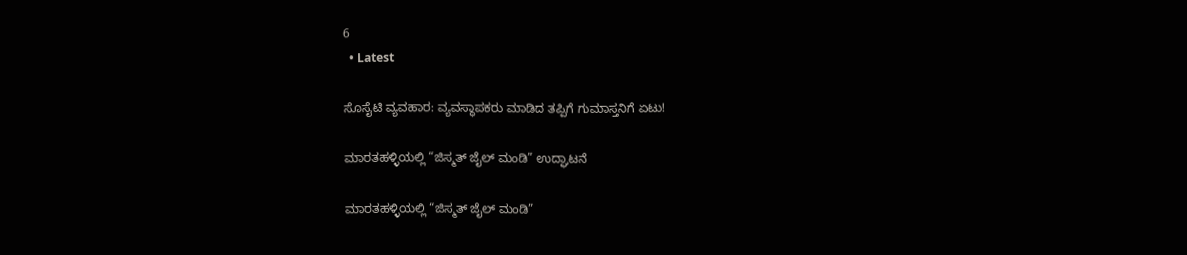6
  • Latest

ಸೊಸೈಟಿ ವ್ಯವಹಾರ: ವ್ಯವಸ್ಥಾಪಕರು ಮಾಡಿದ ತಪ್ಪಿಗೆ ಗುಮಾಸ್ತನಿಗೆ ಏಟು!

ಮಾರತಹಳ್ಳಿಯಲ್ಲಿ “ಜಿಸ್ಮತ್ ಜೈಲ್ ಮಂಡಿ” ಉದ್ಘಾಟನೆ

ಮಾರತಹಳ್ಳಿಯಲ್ಲಿ “ಜಿಸ್ಮತ್ ಜೈಲ್ ಮಂಡಿ”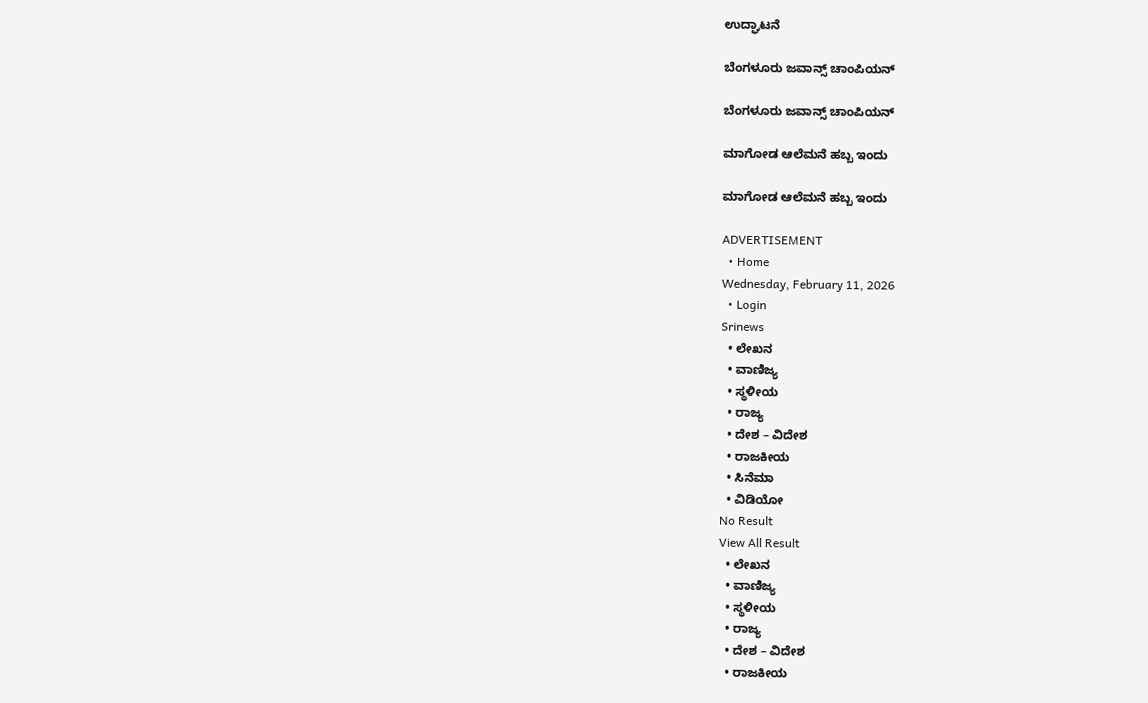ಉದ್ಘಾಟನೆ

ಬೆಂಗಳೂರು ಜವಾನ್ಸ್ ಚಾಂಪಿಯನ್

ಬೆಂಗಳೂರು ಜವಾನ್ಸ್ ಚಾಂಪಿಯನ್

ಮಾಗೋಡ ಆಲೆಮನೆ ಹಬ್ಬ ಇಂದು

ಮಾಗೋಡ ಆಲೆಮನೆ ಹಬ್ಬ ಇಂದು

ADVERTISEMENT
  • Home
Wednesday, February 11, 2026
  • Login
Srinews
  • ಲೇಖನ
  • ವಾಣಿಜ್ಯ
  • ಸ್ಥಳೀಯ
  • ರಾಜ್ಯ
  • ದೇಶ – ವಿದೇಶ
  • ರಾಜಕೀಯ
  • ಸಿನೆಮಾ
  • ವಿಡಿಯೋ
No Result
View All Result
  • ಲೇಖನ
  • ವಾಣಿಜ್ಯ
  • ಸ್ಥಳೀಯ
  • ರಾಜ್ಯ
  • ದೇಶ – ವಿದೇಶ
  • ರಾಜಕೀಯ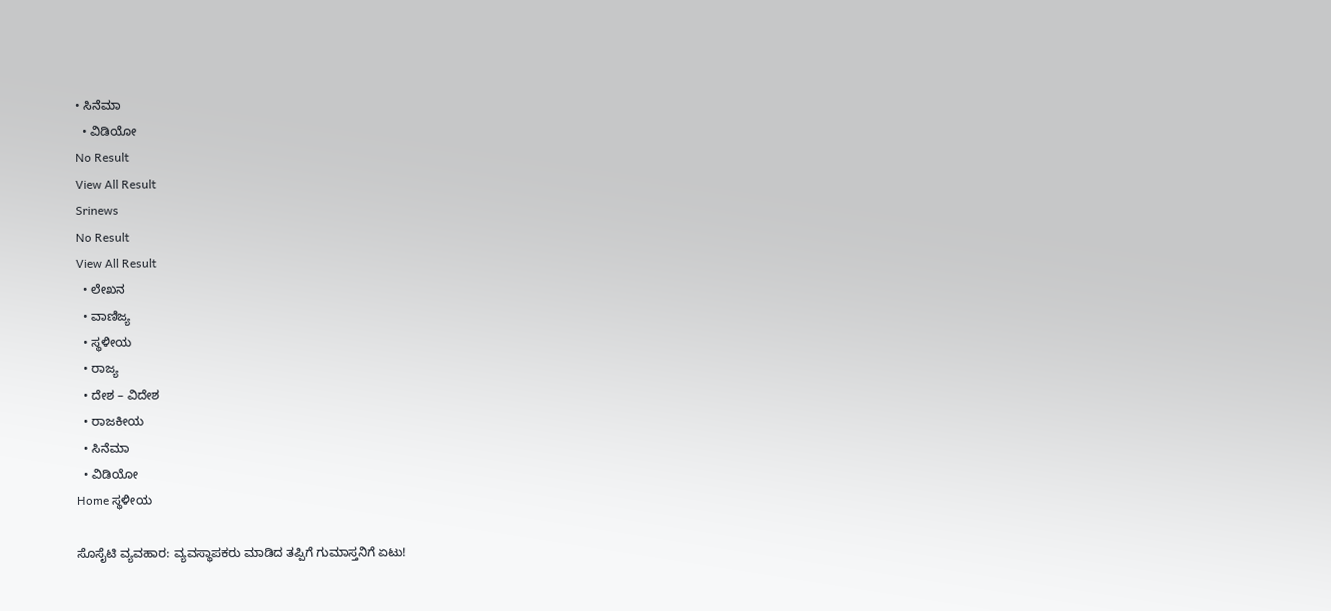• ಸಿನೆಮಾ
  • ವಿಡಿಯೋ
No Result
View All Result
Srinews
No Result
View All Result
  • ಲೇಖನ
  • ವಾಣಿಜ್ಯ
  • ಸ್ಥಳೀಯ
  • ರಾಜ್ಯ
  • ದೇಶ – ವಿದೇಶ
  • ರಾಜಕೀಯ
  • ಸಿನೆಮಾ
  • ವಿಡಿಯೋ
Home ಸ್ಥಳೀಯ

ಸೊಸೈಟಿ ವ್ಯವಹಾರ: ವ್ಯವಸ್ಥಾಪಕರು ಮಾಡಿದ ತಪ್ಪಿಗೆ ಗುಮಾಸ್ತನಿಗೆ ಏಟು!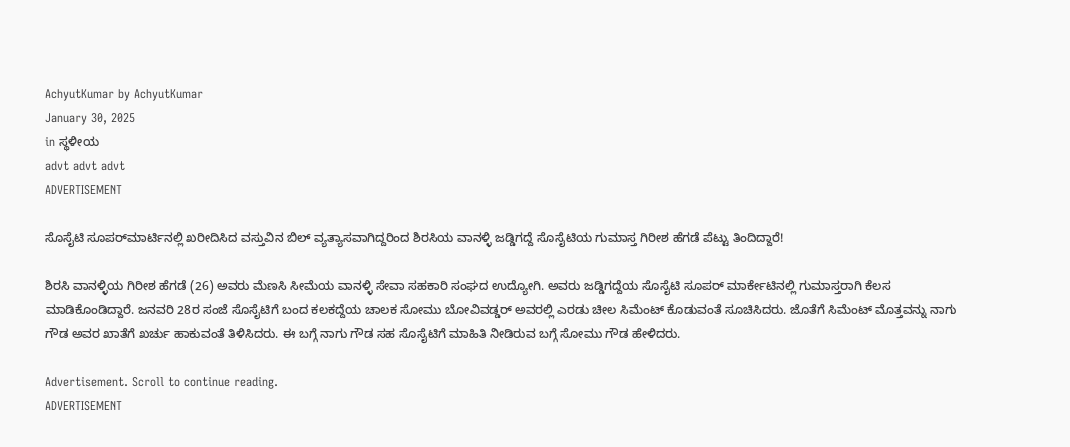AchyutKumar by AchyutKumar
January 30, 2025
in ಸ್ಥಳೀಯ
advt advt advt
ADVERTISEMENT

ಸೊಸೈಟಿ ಸೂಪರ್‌ಮಾರ್ಟಿನಲ್ಲಿ ಖರೀದಿಸಿದ ವಸ್ತುವಿನ ಬಿಲ್ ವ್ಯತ್ಯಾಸವಾಗಿದ್ದರಿಂದ ಶಿರಸಿಯ ವಾನಳ್ಳಿ ಜಡ್ಡಿಗದ್ದೆ ಸೊಸೈಟಿಯ ಗುಮಾಸ್ತ ಗಿರೀಶ ಹೆಗಡೆ ಪೆಟ್ಟು ತಿಂದಿದ್ದಾರೆ!

ಶಿರಸಿ ವಾನಳ್ಳಿಯ ಗಿರೀಶ ಹೆಗಡೆ (26) ಅವರು ಮೆಣಸಿ ಸೀಮೆಯ ವಾನಳ್ಳಿ ಸೇವಾ ಸಹಕಾರಿ ಸಂಘದ ಉದ್ಯೋಗಿ. ಅವರು ಜಡ್ಡಿಗದ್ದೆಯ ಸೊಸೈಟಿ ಸೂಪರ್ ಮಾರ್ಕೇಟಿನಲ್ಲಿ ಗುಮಾಸ್ತರಾಗಿ ಕೆಲಸ ಮಾಡಿಕೊಂಡಿದ್ದಾರೆ. ಜನವರಿ 28ರ ಸಂಜೆ ಸೊಸೈಟಿಗೆ ಬಂದ ಕಲಕದ್ದೆಯ ಚಾಲಕ ಸೋಮು ಬೋವಿವಡ್ಡರ್ ಅವರಲ್ಲಿ ಎರಡು ಚೀಲ ಸಿಮೆಂಟ್ ಕೊಡುವಂತೆ ಸೂಚಿಸಿದರು. ಜೊತೆಗೆ ಸಿಮೆಂಟ್ ಮೊತ್ತವನ್ನು ನಾಗು ಗೌಡ ಅವರ ಖಾತೆಗೆ ಖರ್ಚು ಹಾಕುವಂತೆ ತಿಳಿಸಿದರು. ಈ ಬಗ್ಗೆ ನಾಗು ಗೌಡ ಸಹ ಸೊಸೈಟಿಗೆ ಮಾಹಿತಿ ನೀಡಿರುವ ಬಗ್ಗೆ ಸೋಮು ಗೌಡ ಹೇಳಿದರು.

Advertisement. Scroll to continue reading.
ADVERTISEMENT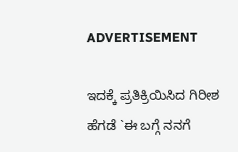ADVERTISEMENT

ಇದಕ್ಕೆ ಪ್ರತಿಕ್ರಿಯಿಸಿದ ಗಿರೀಶ ಹೆಗಡೆ `ಈ ಬಗ್ಗೆ ನನಗೆ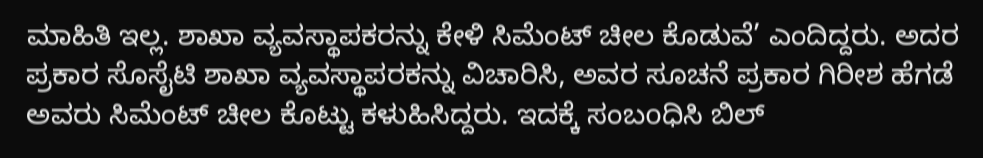ಮಾಹಿತಿ ಇಲ್ಲ. ಶಾಖಾ ವ್ಯವಸ್ಥಾಪಕರನ್ನು ಕೇಳಿ ಸಿಮೆಂಟ್ ಚೀಲ ಕೊಡುವೆ’ ಎಂದಿದ್ದರು. ಅದರ ಪ್ರಕಾರ ಸೊಸೈಟಿ ಶಾಖಾ ವ್ಯವಸ್ಥಾಪರಕನ್ನು ವಿಚಾರಿಸಿ, ಅವರ ಸೂಚನೆ ಪ್ರಕಾರ ಗಿರೀಶ ಹೆಗಡೆ ಅವರು ಸಿಮೆಂಟ್ ಚೀಲ ಕೊಟ್ಟು ಕಳುಹಿಸಿದ್ದರು. ಇದಕ್ಕೆ ಸಂಬoಧಿಸಿ ಬಿಲ್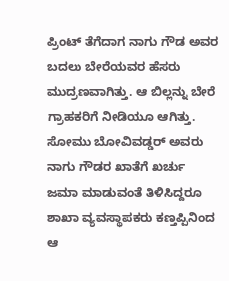ಪ್ರಿಂಟ್ ತೆಗೆದಾಗ ನಾಗು ಗೌಡ ಅವರ ಬದಲು ಬೇರೆಯವರ ಹೆಸರು ಮುದ್ರಣವಾಗಿತ್ತು. ಆ ಬಿಲ್ಲನ್ನು ಬೇರೆ ಗ್ರಾಹಕರಿಗೆ ನೀಡಿಯೂ ಆಗಿತ್ತು. ಸೋಮು ಬೋವಿವಡ್ಡರ್ ಅವರು ನಾಗು ಗೌಡರ ಖಾತೆಗೆ ಖರ್ಚು ಜಮಾ ಮಾಡುವಂತೆ ತಿಳಿಸಿದ್ದರೂ ಶಾಖಾ ವ್ಯವಸ್ಥಾಪಕರು ಕಣ್ತಪ್ಪಿನಿಂದ ಆ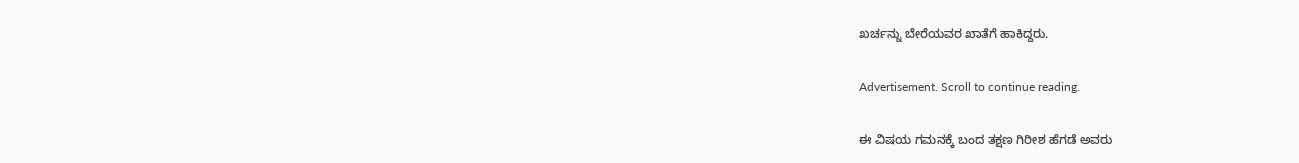ಖರ್ಚನ್ನು ಬೇರೆಯವರ ಖಾತೆಗೆ ಹಾಕಿದ್ದರು.

Advertisement. Scroll to continue reading.

ಈ ವಿಷಯ ಗಮನಕ್ಕೆ ಬಂದ ತಕ್ಷಣ ಗಿರೀಶ ಹೆಗಡೆ ಅವರು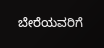ಬೇರೆಯವರಿಗೆ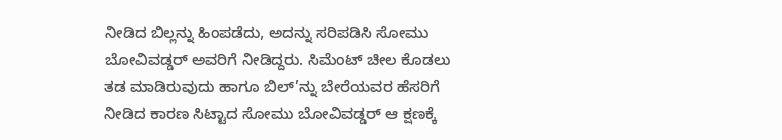ನೀಡಿದ ಬಿಲ್ಲನ್ನು ಹಿಂಪಡೆದು, ಅದನ್ನು ಸರಿಪಡಿಸಿ ಸೋಮು ಬೋವಿವಡ್ಡರ್ ಅವರಿಗೆ ನೀಡಿದ್ದರು. ಸಿಮೆಂಟ್ ಚೀಲ ಕೊಡಲು ತಡ ಮಾಡಿರುವುದು ಹಾಗೂ ಬಿಲ್’ನ್ನು ಬೇರೆಯವರ ಹೆಸರಿಗೆ ನೀಡಿದ ಕಾರಣ ಸಿಟ್ಟಾದ ಸೋಮು ಬೋವಿವಡ್ಡರ್ ಆ ಕ್ಷಣಕ್ಕೆ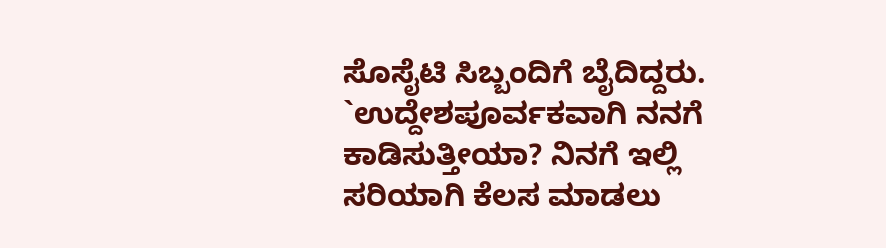ಸೊಸೈಟಿ ಸಿಬ್ಬಂದಿಗೆ ಬೈದಿದ್ದರು. `ಉದ್ದೇಶಪೂರ್ವಕವಾಗಿ ನನಗೆ ಕಾಡಿಸುತ್ತೀಯಾ? ನಿನಗೆ ಇಲ್ಲಿ ಸರಿಯಾಗಿ ಕೆಲಸ ಮಾಡಲು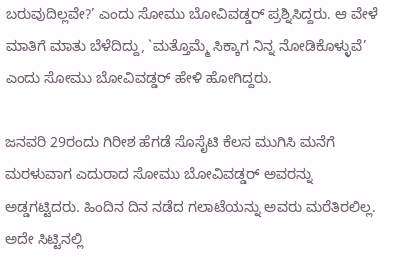ಬರುವುದಿಲ್ಲವೇ?’ ಎಂದು ಸೋಮು ಬೋವಿವಡ್ಡರ್ ಪ್ರಶ್ನಿಸಿದ್ದರು. ಆ ವೇಳೆ ಮಾತಿಗೆ ಮಾತು ಬೆಳೆದಿದ್ದು, `ಮತ್ತೊಮ್ಮೆ ಸಿಕ್ಕಾಗ ನಿನ್ನ ನೋಡಿಕೊಳ್ಳುವೆ’ ಎಂದು ಸೋಮು ಬೋವಿವಡ್ಡರ್ ಹೇಳಿ ಹೋಗಿದ್ದರು.

ಜನವರಿ 29ರಂದು ಗಿರೀಶ ಹೆಗಡೆ ಸೊಸೈಟಿ ಕೆಲಸ ಮುಗಿಸಿ ಮನೆಗೆ ಮರಳುವಾಗ ಎದುರಾದ ಸೋಮು ಬೋವಿವಡ್ಡರ್ ಅವರನ್ನು ಅಡ್ಡಗಟ್ಟಿದರು. ಹಿಂದಿನ ದಿನ ನಡೆದ ಗಲಾಟೆಯನ್ನು ಅವರು ಮರೆತಿರಲಿಲ್ಲ. ಅದೇ ಸಿಟ್ಟಿನಲ್ಲಿ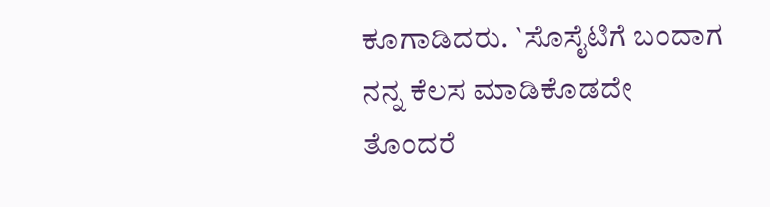ಕೂಗಾಡಿದರು. `ಸೊಸೈಟಿಗೆ ಬಂದಾಗ ನನ್ನ ಕೆಲಸ ಮಾಡಿಕೊಡದೇ ತೊಂದರೆ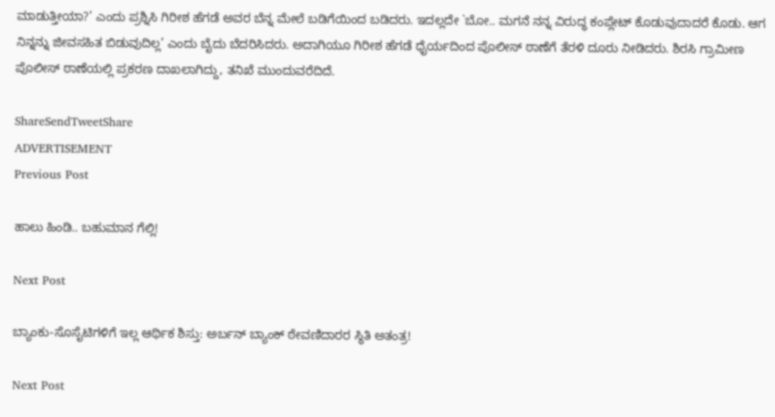ಮಾಡುತ್ತೀಯಾ?’ ಎಂದು ಪ್ರಶ್ನಿಸಿ ಗಿರೀಶ ಹೆಗಡೆ ಅವರ ಬೆನ್ನ ಮೇಲೆ ಬಡಿಗೆಯಿಂದ ಬಡಿದರು. ಇದಲ್ಲದೇ `ಬೋ.. ಮಗನೆ ನನ್ನ ವಿರುದ್ಧ ಕಂಪ್ಲೇಟ್ ಕೊಡುವುದಾದರೆ ಕೊಡು. ಆಗ ನಿನ್ನನ್ನು ಜೀವಸಹಿತ ಬಿಡುವುದಿಲ್ಲ’ ಎಂದು ಬೈದು ಬೆದರಿಸಿದರು. ಅದಾಗಿಯೂ ಗಿರೀಶ ಹೆಗಡೆ ಧೈರ್ಯದಿಂದ ಪೊಲೀಸ್ ಠಾಣೆಗೆ ತೆರಳಿ ದೂರು ನೀಡಿದರು. ಶಿರಸಿ ಗ್ರಾಮೀಣ ಪೊಲೀಸ್ ಠಾಣೆಯಲ್ಲಿ ಪ್ರಕರಣ ದಾಖಲಾಗಿದ್ದು, ತನಿಖೆ ಮುಂದುವರೆದಿದೆ.

ShareSendTweetShare
ADVERTISEMENT
Previous Post

ಹಾಲು ಹಿಂಡಿ.. ಬಹುಮಾನ ಗೆಲ್ಲಿ!

Next Post

ಬ್ಯಾಂಕು-ಸೊಸೈಟಿಗಳಿಗೆ ಇಲ್ಲ ಆರ್ಥಿಕ ಶಿಸ್ತು: ಅರ್ಬನ್ ಬ್ಯಾಂಕ್ ಠೇವಣಿದಾರರ ಸ್ಥಿತಿ ಅತಂತ್ರ!

Next Post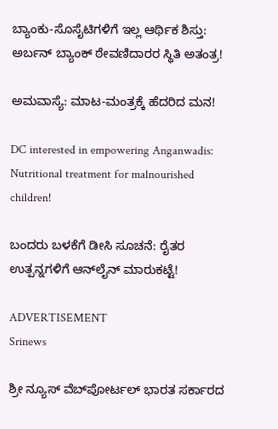ಬ್ಯಾಂಕು-ಸೊಸೈಟಿಗಳಿಗೆ ಇಲ್ಲ ಆರ್ಥಿಕ ಶಿಸ್ತು: ಅರ್ಬನ್ ಬ್ಯಾಂಕ್ ಠೇವಣಿದಾರರ ಸ್ಥಿತಿ ಅತಂತ್ರ!

ಅಮವಾಸ್ಯೆ: ಮಾಟ-ಮಂತ್ರಕ್ಕೆ ಹೆದರಿದ ಮನ!

DC interested in empowering Anganwadis: Nutritional treatment for malnourished children!

ಬಂದರು ಬಳಕೆಗೆ ಡೀಸಿ ಸೂಚನೆ: ರೈತರ ಉತ್ಪನ್ನಗಳಿಗೆ ಆನ್‌ಲೈನ್ ಮಾರುಕಟ್ಟೆ!

ADVERTISEMENT
Srinews

ಶ್ರೀ ನ್ಯೂಸ್ ವೆಬ್‌ಪೋರ್ಟಲ್ ಭಾರತ ಸರ್ಕಾರದ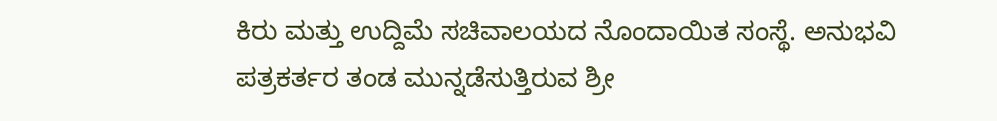ಕಿರು ಮತ್ತು ಉದ್ದಿಮೆ ಸಚಿವಾಲಯದ ನೊಂದಾಯಿತ ಸಂಸ್ಥೆ. ಅನುಭವಿ ಪತ್ರಕರ್ತರ ತಂಡ ಮುನ್ನಡೆಸುತ್ತಿರುವ ಶ್ರೀ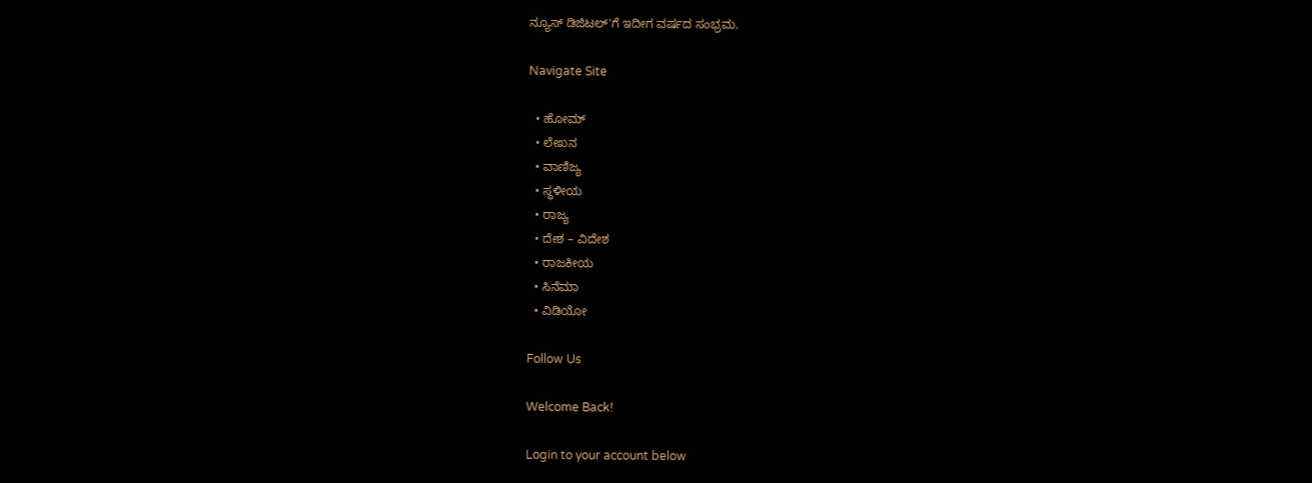ನ್ಯೂಸ್ ಡಿಜಿಟಲ್'ಗೆ ಇದೀಗ ವರ್ಷದ ಸಂಭ್ರಮ.

Navigate Site

  • ಹೋಮ್
  • ಲೇಖನ
  • ವಾಣಿಜ್ಯ
  • ಸ್ಥಳೀಯ
  • ರಾಜ್ಯ
  • ದೇಶ – ವಿದೇಶ
  • ರಾಜಕೀಯ
  • ಸಿನೆಮಾ
  • ವಿಡಿಯೋ

Follow Us

Welcome Back!

Login to your account below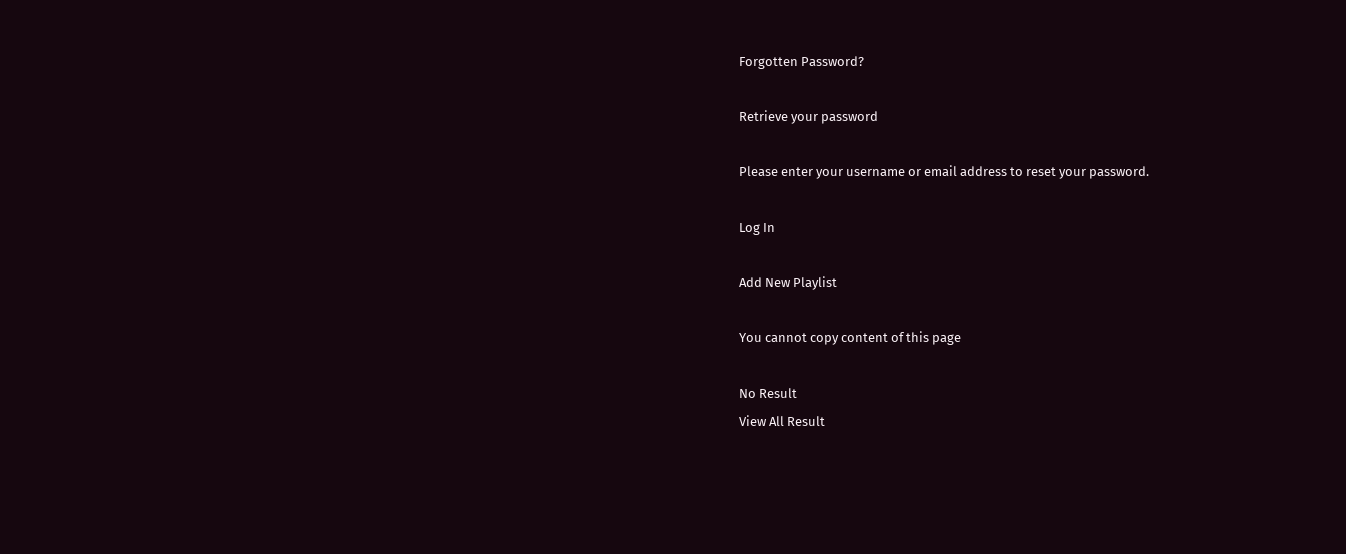Forgotten Password?

Retrieve your password

Please enter your username or email address to reset your password.

Log In

Add New Playlist

You cannot copy content of this page

No Result
View All Result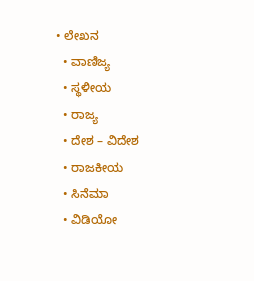• ಲೇಖನ
  • ವಾಣಿಜ್ಯ
  • ಸ್ಥಳೀಯ
  • ರಾಜ್ಯ
  • ದೇಶ – ವಿದೇಶ
  • ರಾಜಕೀಯ
  • ಸಿನೆಮಾ
  • ವಿಡಿಯೋ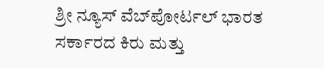ಶ್ರೀ ನ್ಯೂಸ್ ವೆಬ್‌ಪೋರ್ಟಲ್ ಭಾರತ ಸರ್ಕಾರದ ಕಿರು ಮತ್ತು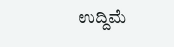ಉದ್ದಿಮೆ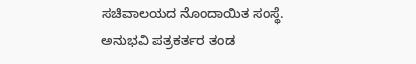ಸಚಿವಾಲಯದ ನೊಂದಾಯಿತ ಸಂಸ್ಥೆ. ಅನುಭವಿ ಪತ್ರಕರ್ತರ ತಂಡ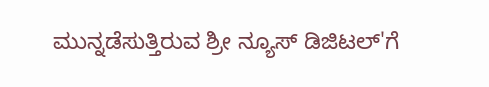ಮುನ್ನಡೆಸುತ್ತಿರುವ ಶ್ರೀ ನ್ಯೂಸ್ ಡಿಜಿಟಲ್'ಗೆ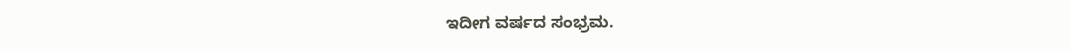ಇದೀಗ ವರ್ಷದ ಸಂಭ್ರಮ.